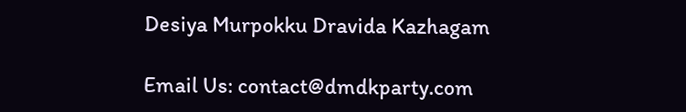Desiya Murpokku Dravida Kazhagam

Email Us: contact@dmdkparty.com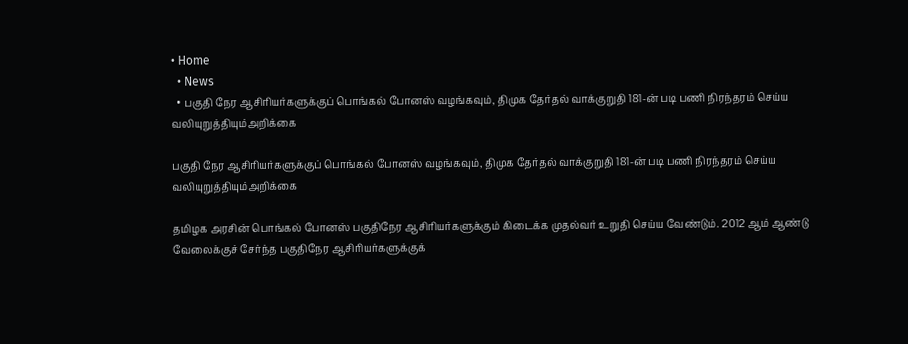• Home
  • News
  • பகுதி நேர ஆசிரியர்களுக்குப் பொங்கல் போனஸ் வழங்கவும், திமுக தேர்தல் வாக்குறுதி 181-ன் படி பணி நிரந்தரம் செய்ய வலியுறுத்தியும்அறிக்கை

பகுதி நேர ஆசிரியர்களுக்குப் பொங்கல் போனஸ் வழங்கவும், திமுக தேர்தல் வாக்குறுதி 181-ன் படி பணி நிரந்தரம் செய்ய வலியுறுத்தியும்அறிக்கை

தமிழக அரசின் பொங்கல் போனஸ் பகுதிநேர ஆசிரியர்களுக்கும் கிடைக்க முதல்வர் உறுதி செய்ய வேண்டும். 2012 ஆம் ஆண்டு வேலைக்குச் சேர்ந்த பகுதிநேர ஆசிரியர்களுக்குக்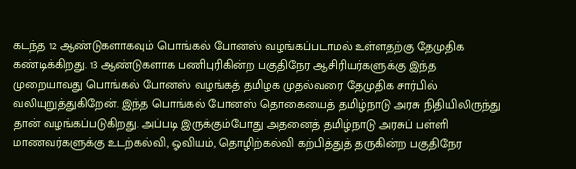கடந்த 12 ஆண்டுகளாகவும் பொங்கல் போனஸ் வழங்கப்படாமல் உள்ளதற்கு தேமுதிக கண்டிக்கிறது. 13 ஆண்டுகளாக பணிபுரிகின்ற பகுதிநேர ஆசிரியர்களுக்கு இந்த முறையாவது பொங்கல் போனஸ் வழங்கத் தமிழக முதல்வரை தேமுதிக சார்பில் வலியுறுத்துகிறேன். இந்த பொங்கல் போனஸ் தொகையைத் தமிழ்நாடு அரசு நிதியிலிருந்து தான் வழங்கப்படுகிறது. அப்படி இருக்கும்போது அதனைத் தமிழ்நாடு அரசுப் பள்ளி மாணவர்களுக்கு உடற்கல்வி, ஓவியம், தொழிற்கல்வி கற்பித்துத் தருகின்ற பகுதிநேர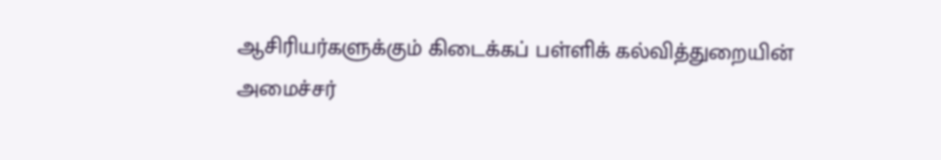ஆசிரியர்களுக்கும் கிடைக்கப் பள்ளிக் கல்வித்துறையின் அமைச்சர்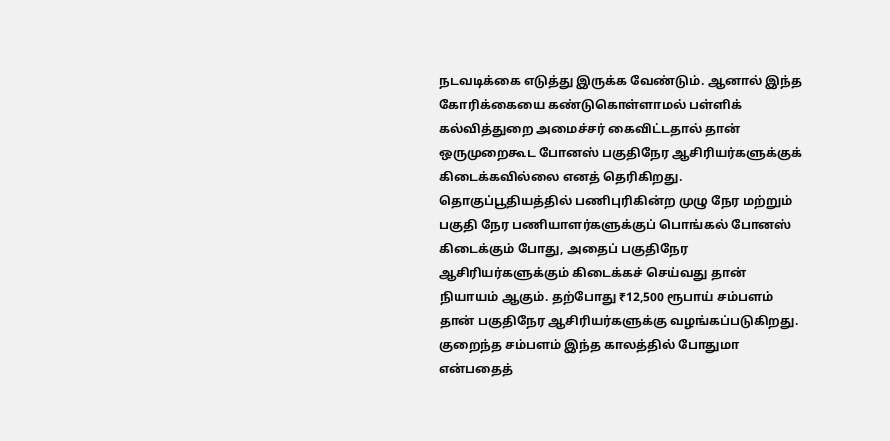நடவடிக்கை எடுத்து இருக்க வேண்டும். ஆனால் இந்த கோரிக்கையை கண்டுகொள்ளாமல் பள்ளிக் கல்வித்துறை அமைச்சர் கைவிட்டதால் தான் ஒருமுறைகூட போனஸ் பகுதிநேர ஆசிரியர்களுக்குக் கிடைக்கவில்லை எனத் தெரிகிறது. தொகுப்பூதியத்தில் பணிபுரிகின்ற முழு நேர மற்றும் பகுதி நேர பணியாளர்களுக்குப் பொங்கல் போனஸ் கிடைக்கும் போது, அதைப் பகுதிநேர ஆசிரியர்களுக்கும் கிடைக்கச் செய்வது தான் நியாயம் ஆகும். தற்போது ₹12,500 ரூபாய் சம்பளம் தான் பகுதிநேர ஆசிரியர்களுக்கு வழங்கப்படுகிறது. குறைந்த சம்பளம் இந்த காலத்தில் போதுமா என்பதைத்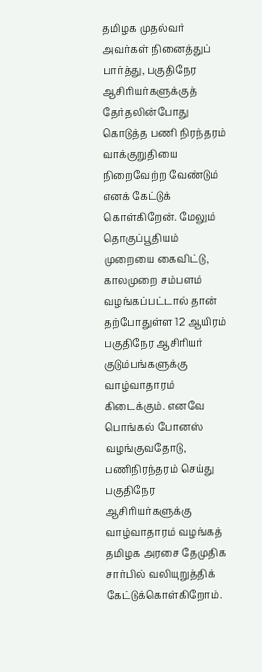தமிழக முதல்வர் அவர்கள் நினைத்துப் பார்த்து, பகுதிநேர ஆசிரியர்களுக்குத் தேர்தலின்போது கொடுத்த பணி நிரந்தரம் வாக்குறுதியை நிறைவேற்ற வேண்டும் எனக் கேட்டுக் கொள்கிறேன். மேலும் தொகுப்பூதியம் முறையை கைவிட்டு, காலமுறை சம்பளம் வழங்கப்பட்டால் தான் தற்போதுள்ள 12 ஆயிரம் பகுதிநேர ஆசிரியர் குடும்பங்களுக்கு வாழ்வாதாரம் கிடைக்கும். எனவே பொங்கல் போனஸ் வழங்குவதோடு, பணிநிரந்தரம் செய்து பகுதிநேர ஆசிரியர்களுக்கு வாழ்வாதாரம் வழங்கத் தமிழக அரசை தேமுதிக சார்பில் வலியுறுத்திக் கேட்டுக்கொள்கிறோம்.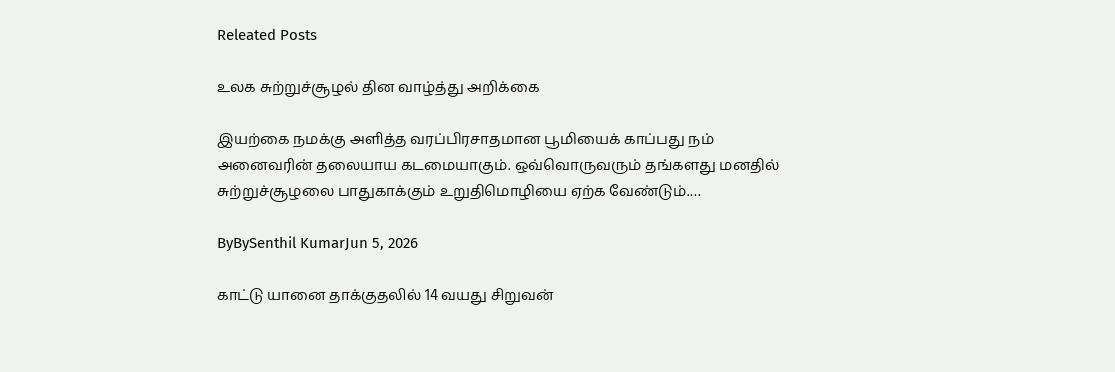Releated Posts

உலக சுற்றுச்சூழல் தின வாழ்த்து அறிக்கை

இயற்கை நமக்கு அளித்த வரப்பிரசாதமான பூமியைக் காப்பது நம் அனைவரின் தலையாய கடமையாகும். ஒவ்வொருவரும் தங்களது மனதில் சுற்றுச்சூழலை பாதுகாக்கும் உறுதிமொழியை ஏற்க வேண்டும்.…

ByBySenthil KumarJun 5, 2026

காட்டு யானை தாக்குதலில் 14 வயது சிறுவன்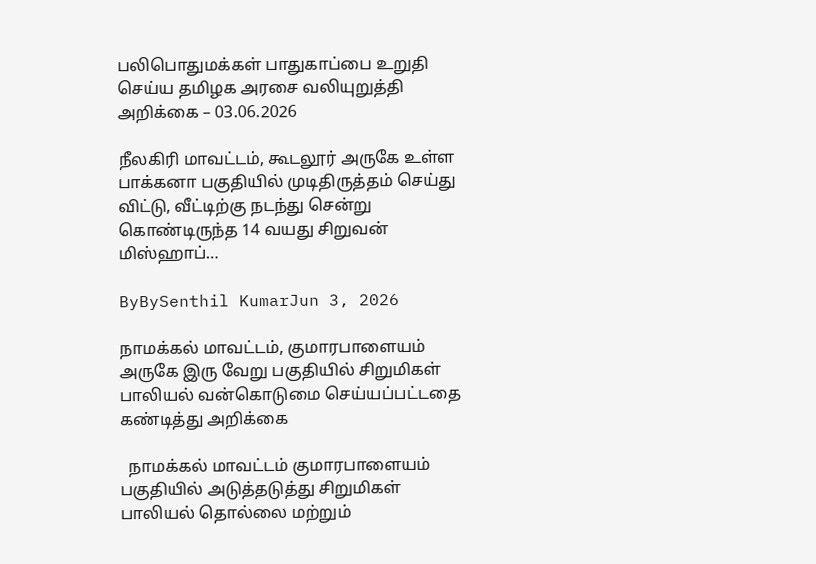பலிபொதுமக்கள் பாதுகாப்பை உறுதி செய்ய தமிழக அரசை வலியுறுத்தி அறிக்கை – 03.06.2026

நீலகிரி மாவட்டம், கூடலூர் அருகே உள்ள பாக்கனா பகுதியில் முடிதிருத்தம் செய்து விட்டு, வீட்டிற்கு நடந்து சென்று கொண்டிருந்த 14 வயது சிறுவன் மிஸ்ஹாப்…

ByBySenthil KumarJun 3, 2026

நாமக்கல் மாவட்டம், குமாரபாளையம் அருகே இரு வேறு பகுதியில் சிறுமிகள் பாலியல் வன்கொடுமை செய்யப்பட்டதை கண்டித்து அறிக்கை

  நாமக்கல் மாவட்டம் குமாரபாளையம் பகுதியில் அடுத்தடுத்து சிறுமிகள் பாலியல் தொல்லை மற்றும்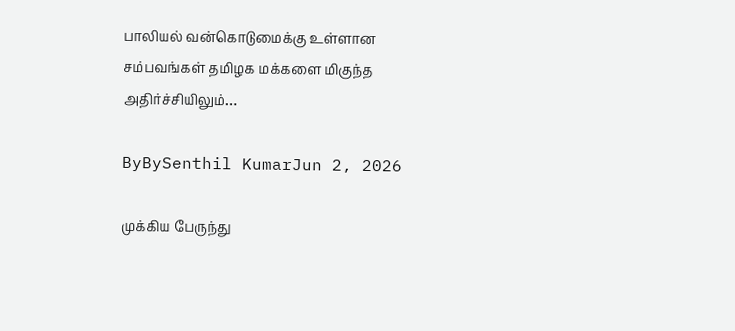பாலியல் வன்கொடுமைக்கு உள்ளான சம்பவங்கள் தமிழக மக்களை மிகுந்த அதிர்ச்சியிலும்…

ByBySenthil KumarJun 2, 2026

முக்கிய பேருந்து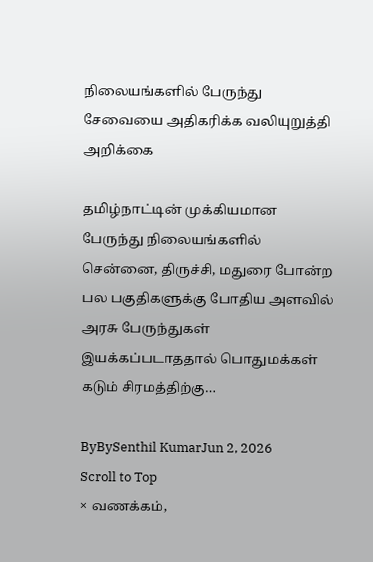நிலையங்களில் பேருந்து சேவையை அதிகரிக்க வலியுறுத்தி அறிக்கை

தமிழ்நாட்டின் முக்கியமான பேருந்து நிலையங்களில் சென்னை, திருச்சி, மதுரை போன்ற பல பகுதிகளுக்கு போதிய அளவில் அரசு பேருந்துகள் இயக்கப்படாததால் பொதுமக்கள் கடும் சிரமத்திற்கு…

ByBySenthil KumarJun 2, 2026
Scroll to Top
× வணக்கம்,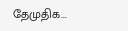தேமுதிக...